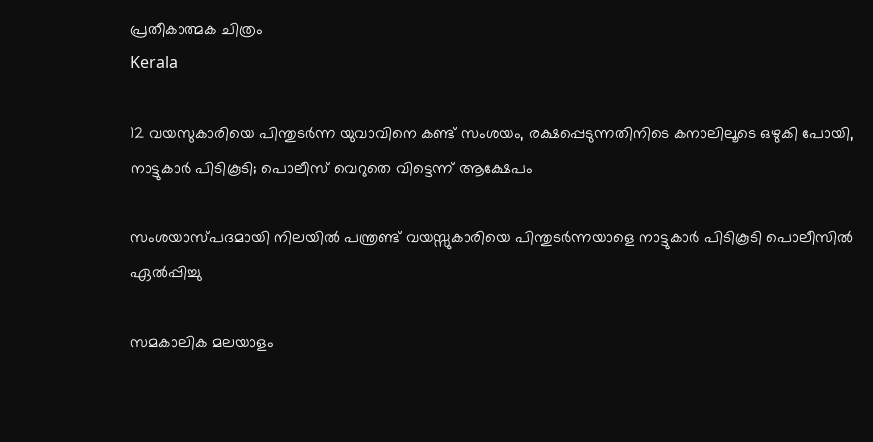പ്രതീകാത്മക ചിത്രം
Kerala

12 വയസുകാരിയെ പിന്തുടര്‍ന്ന യുവാവിനെ കണ്ട് സംശയം, രക്ഷപ്പെടുന്നതിനിടെ കനാലിലൂടെ ഒഴുകി പോയി, നാട്ടുകാര്‍ പിടികൂടി; പൊലീസ് വെറുതെ വിട്ടെന്ന് ആക്ഷേപം

സംശയാസ്പദമായി നിലയില്‍ പന്ത്രണ്ട് വയസ്സുകാരിയെ പിന്തുടര്‍ന്നയാളെ നാട്ടുകാര്‍ പിടികൂടി പൊലീസില്‍ ഏല്‍പ്പിച്ചു

സമകാലിക മലയാളം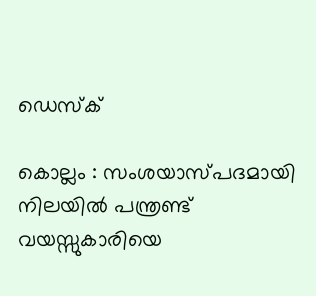ഡെസ്ക്

കൊല്ലം : സംശയാസ്പദമായി നിലയില്‍ പന്ത്രണ്ട് വയസ്സുകാരിയെ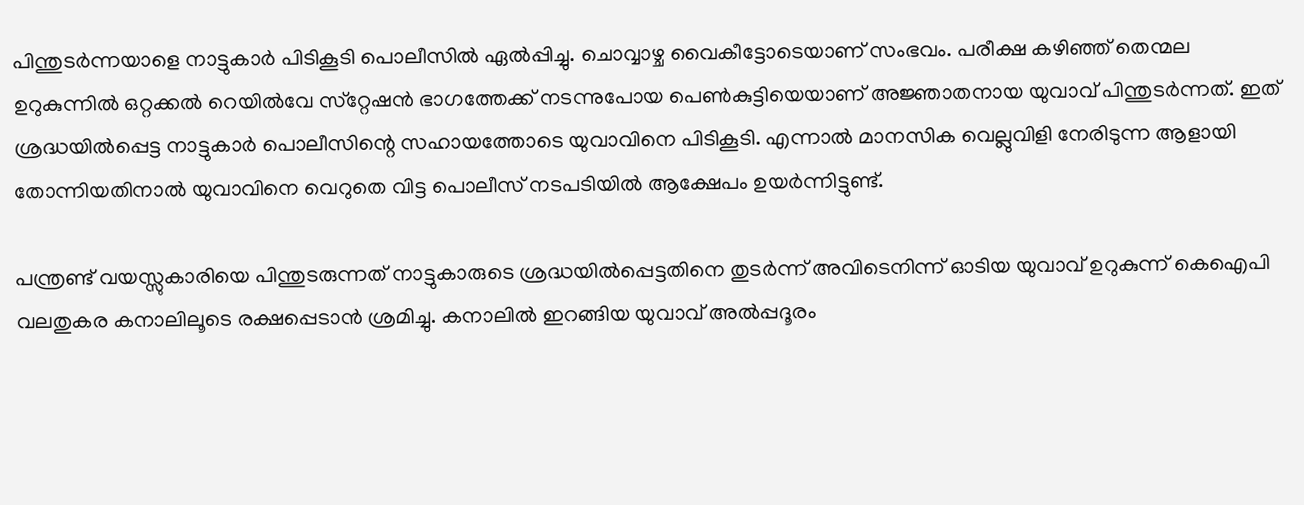പിന്തുടര്‍ന്നയാളെ നാട്ടുകാര്‍ പിടികൂടി പൊലീസില്‍ ഏല്‍പ്പിച്ചു. ചൊവ്വാഴ്ച വൈകീട്ടോടെയാണ് സംഭവം. പരീക്ഷ കഴിഞ്ഞ് തെന്മല ഉറുകുന്നില്‍ ഒറ്റക്കല്‍ റെയില്‍വേ സ്‌റ്റേഷന്‍ ഭാഗത്തേക്ക് നടന്നുപോയ പെണ്‍കുട്ടിയെയാണ് അജ്ഞാതനായ യുവാവ് പിന്തുടര്‍ന്നത്. ഇത് ശ്രദ്ധയില്‍പ്പെട്ട നാട്ടുകാര്‍ പൊലീസിന്റെ സഹായത്തോടെ യുവാവിനെ പിടികൂടി. എന്നാല്‍ മാനസിക വെല്ലുവിളി നേരിടുന്ന ആളായി തോന്നിയതിനാല്‍ യുവാവിനെ വെറുതെ വിട്ട പൊലീസ് നടപടിയില്‍ ആക്ഷേപം ഉയര്‍ന്നിട്ടുണ്ട്.

പന്ത്രണ്ട് വയസ്സുകാരിയെ പിന്തുടരുന്നത് നാട്ടുകാരുടെ ശ്രദ്ധയില്‍പ്പെട്ടതിനെ തുടര്‍ന്ന് അവിടെനിന്ന് ഓടിയ യുവാവ് ഉറുകുന്ന് കെഐപി വലതുകര കനാലിലൂടെ രക്ഷപ്പെടാന്‍ ശ്രമിച്ചു. കനാലില്‍ ഇറങ്ങിയ യുവാവ് അല്‍പ്പദൂരം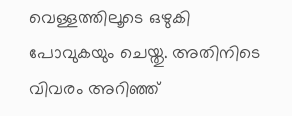വെള്ളത്തിലൂടെ ഒഴുകി പോവുകയും ചെയ്തു. അതിനിടെ വിവരം അറിഞ്ഞ്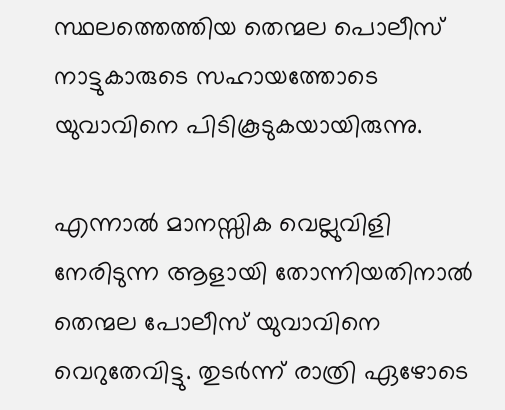സ്ഥലത്തെത്തിയ തെന്മല പൊലീസ് നാട്ടുകാരുടെ സഹായത്തോടെ യുവാവിനെ പിടികൂടുകയായിരുന്നു.

എന്നാല്‍ മാനസ്സിക വെല്ലുവിളി നേരിടുന്ന ആളായി തോന്നിയതിനാല്‍ തെന്മല പോലീസ് യുവാവിനെ വെറുതേവിട്ടു. തുടര്‍ന്ന് രാത്രി ഏഴോടെ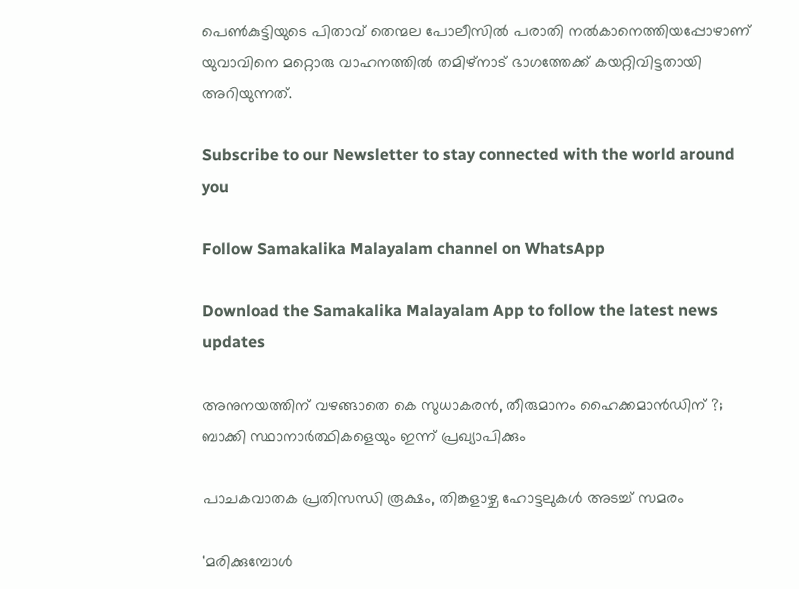പെണ്‍കുട്ടിയുടെ പിതാവ് തെന്മല പോലീസില്‍ പരാതി നല്‍കാനെത്തിയപ്പോഴാണ് യുവാവിനെ മറ്റൊരു വാഹനത്തില്‍ തമിഴ്‌നാട് ഭാഗത്തേക്ക് കയറ്റിവിട്ടതായി അറിയുന്നത്.

Subscribe to our Newsletter to stay connected with the world around you

Follow Samakalika Malayalam channel on WhatsApp

Download the Samakalika Malayalam App to follow the latest news updates

അനുനയത്തിന് വഴങ്ങാതെ കെ സുധാകരന്‍, തീരുമാനം ഹൈക്കമാന്‍ഡിന് ?; ബാക്കി സ്ഥാനാര്‍ത്ഥികളെയും ഇന്ന് പ്രഖ്യാപിക്കും

പാചകവാതക പ്രതിസന്ധി രൂക്ഷം, തിങ്കളാഴ്ച ഹോട്ടലുകൾ അടച്ച് സമരം

'മരിക്കുമ്പോൾ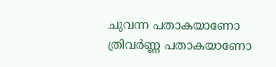ചുവന്ന പതാകയാണോ ത്രിവർണ്ണ പതാകയാണോ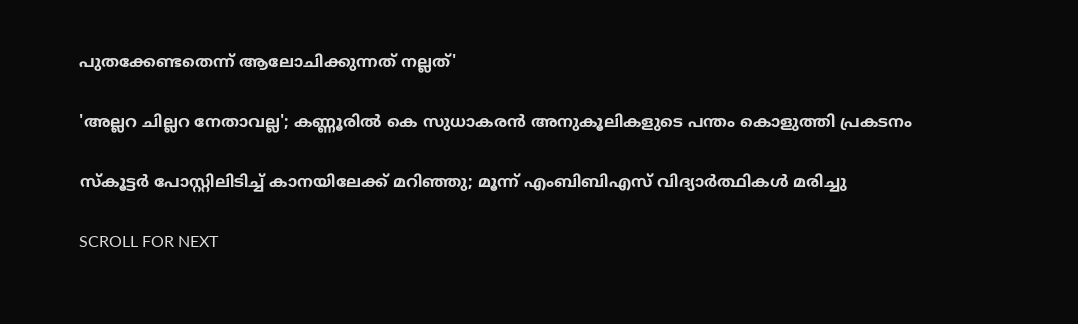പുതക്കേണ്ടതെന്ന് ആലോചിക്കുന്നത് നല്ലത്'

'അല്ലറ ചില്ലറ നേതാവല്ല'; കണ്ണൂരിൽ കെ സുധാകരൻ അനുകൂലികളുടെ പന്തം കൊളുത്തി പ്രകടനം

സ്‌കൂട്ടര്‍ പോസ്റ്റിലിടിച്ച് കാനയിലേക്ക് മറിഞ്ഞു; മൂന്ന് എംബിബിഎസ് വിദ്യാര്‍ത്ഥികള്‍ മരിച്ചു

SCROLL FOR NEXT